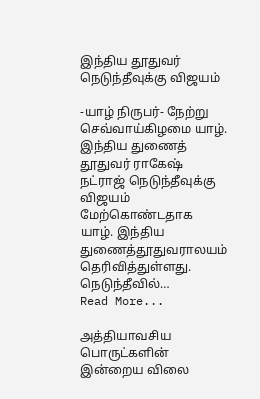இந்திய தூதுவர் நெடுந்தீவுக்கு விஜயம்

-யாழ் நிருபர்- நேற்று செவ்வாய்கிழமை யாழ். இந்திய துணைத் தூதுவர் ராகேஷ் நட்ராஜ் நெடுந்தீவுக்கு விஜயம் மேற்கொண்டதாக யாழ். இந்திய துணைத்தூதுவராலயம் தெரிவித்துள்ளது. நெடுந்தீவில்…
Read More...

அத்தியாவசிய பொருட்களின் இன்றைய விலை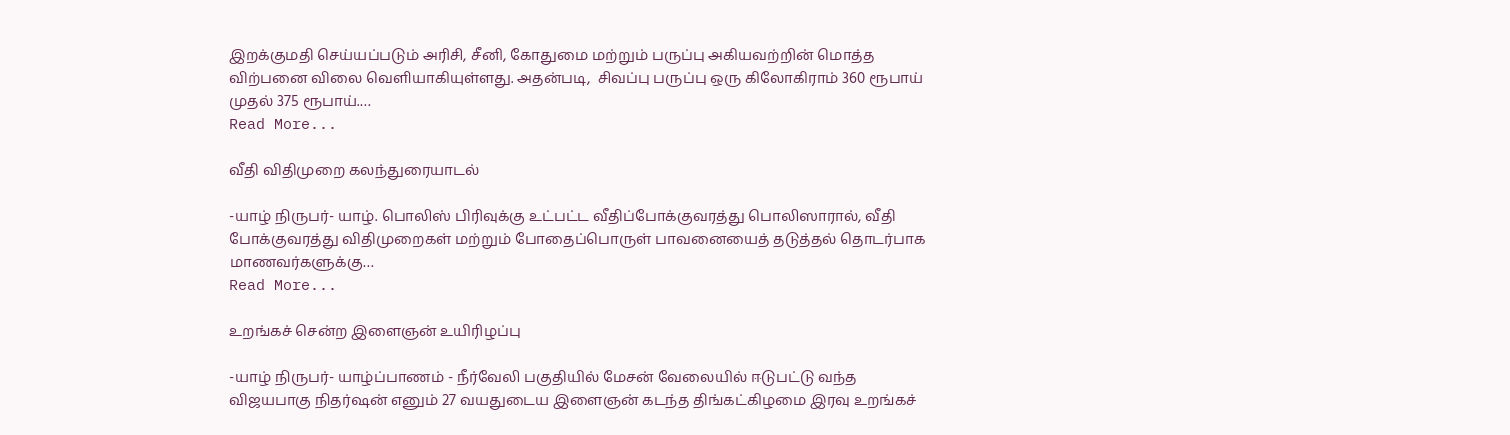இறக்குமதி செய்யப்படும் அரிசி, சீனி, கோதுமை மற்றும் பருப்பு அகியவற்றின் மொத்த விற்பனை விலை வெளியாகியுள்ளது. அதன்படி,  சிவப்பு பருப்பு ஒரு கிலோகிராம் 360 ரூபாய் முதல் 375 ரூபாய்.…
Read More...

வீதி விதிமுறை கலந்துரையாடல்

-யாழ் நிருபர்- யாழ். பொலிஸ் பிரிவுக்கு உட்பட்ட வீதிப்போக்குவரத்து பொலிஸாரால், வீதி போக்குவரத்து விதிமுறைகள் மற்றும் போதைப்பொருள் பாவனையைத் தடுத்தல் தொடர்பாக மாணவர்களுக்கு…
Read More...

உறங்கச் சென்ற இளைஞன் உயிரிழப்பு

-யாழ் நிருபர்- யாழ்ப்பாணம் - நீர்வேலி பகுதியில் மேசன் வேலையில் ஈடுபட்டு வந்த விஜயபாகு நிதர்ஷன் எனும் 27 வயதுடைய இளைஞன் கடந்த திங்கட்கிழமை இரவு உறங்கச்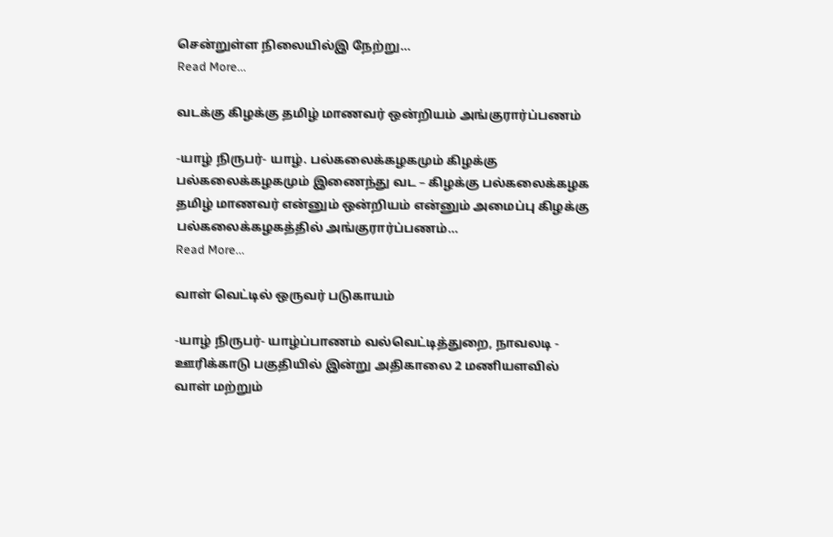சென்றுள்ள நிலையில்இ நேற்று…
Read More...

வடக்கு கிழக்கு தமிழ் மாணவர் ஒன்றியம் அங்குரார்ப்பணம்

-யாழ் நிருபர்- யாழ். பல்கலைக்கழகமும் கிழக்கு பல்கலைக்கழகமும் இணைந்து வட – கிழக்கு பல்கலைக்கழக தமிழ் மாணவர் என்னும் ஒன்றியம் என்னும் அமைப்பு கிழக்கு பல்கலைக்கழகத்தில் அங்குரார்ப்பணம்…
Read More...

வாள் வெட்டில் ஒருவர் படுகாயம்

-யாழ் நிருபர்- யாழ்ப்பாணம் வல்வெட்டித்துறை, நாவலடி - ஊரிக்காடு பகுதியில் இன்று அதிகாலை 2 மணியளவில் வாள் மற்றும்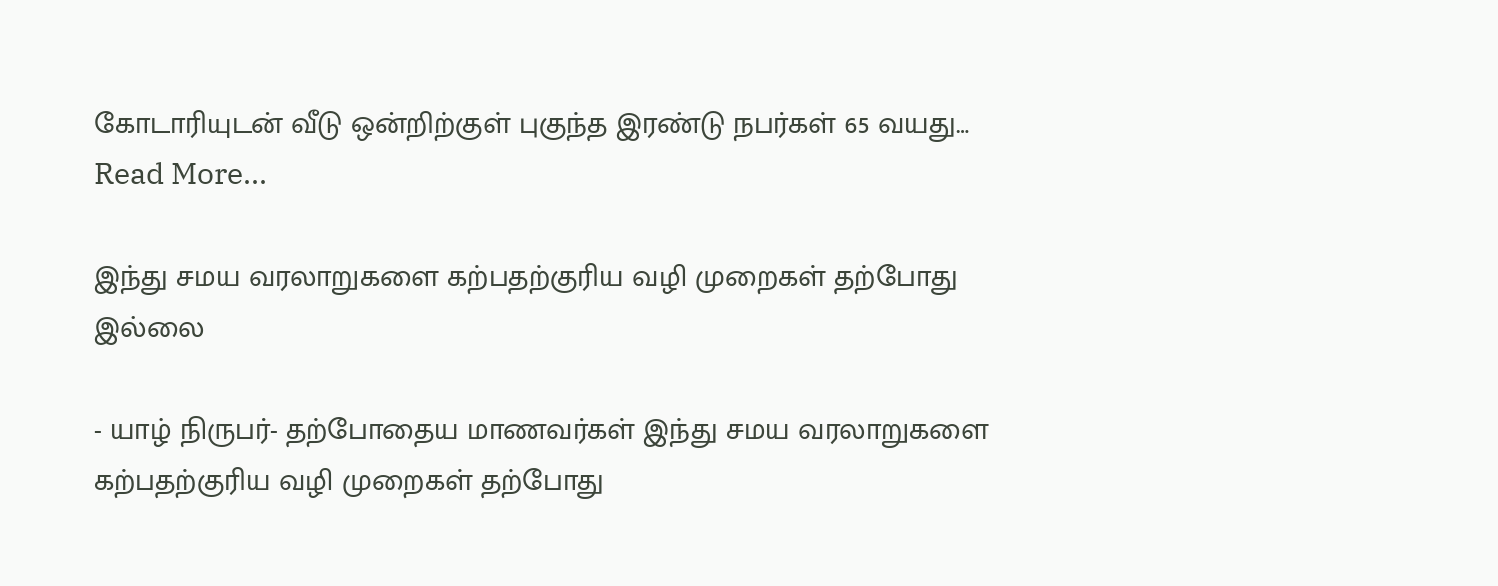கோடாரியுடன் வீடு ஒன்றிற்குள் புகுந்த இரண்டு நபர்கள் 65 வயது…
Read More...

இந்து சமய வரலாறுகளை கற்பதற்குரிய வழி முறைகள் தற்போது இல்லை

- யாழ் நிருபர்- தற்போதைய மாணவர்கள் இந்து சமய வரலாறுகளை கற்பதற்குரிய வழி முறைகள் தற்போது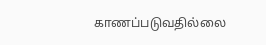காணப்படுவதில்லை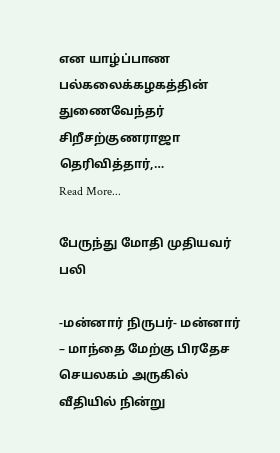என யாழ்ப்பாண பல்கலைக்கழகத்தின் துணைவேந்தர் சிறீசற்குணராஜா தெரிவித்தார்,…
Read More...

பேருந்து மோதி முதியவர் பலி

-மன்னார் நிருபர்- மன்னார் – மாந்தை மேற்கு பிரதேச செயலகம் அருகில் வீதியில் நின்று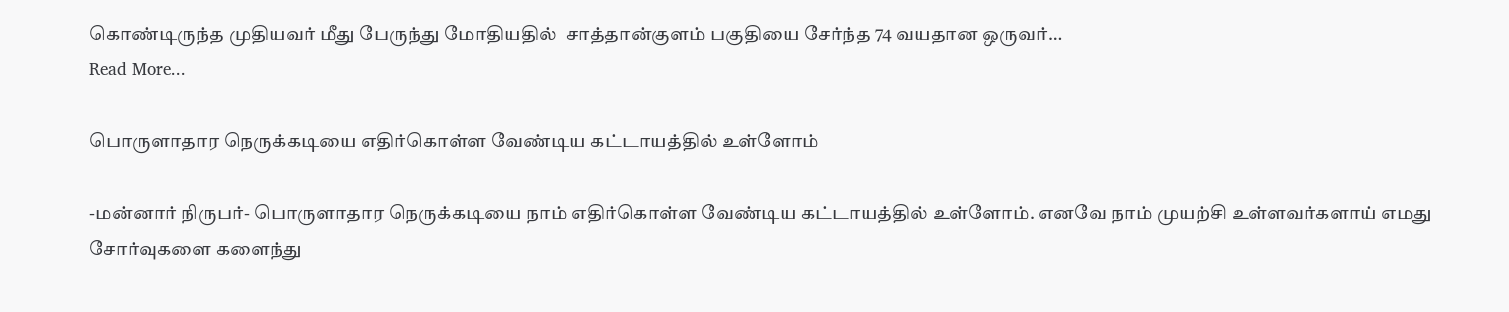கொண்டிருந்த முதியவர் மீது பேருந்து மோதியதில்  சாத்தான்குளம் பகுதியை சேர்ந்த 74 வயதான ஒருவர்…
Read More...

பொருளாதார நெருக்கடியை எதிர்கொள்ள வேண்டிய கட்டாயத்தில் உள்ளோம்

-மன்னார் நிருபர்- பொருளாதார நெருக்கடியை நாம் எதிர்கொள்ள வேண்டிய கட்டாயத்தில் உள்ளோம். எனவே நாம் முயற்சி உள்ளவர்களாய் எமது சோர்வுகளை களைந்து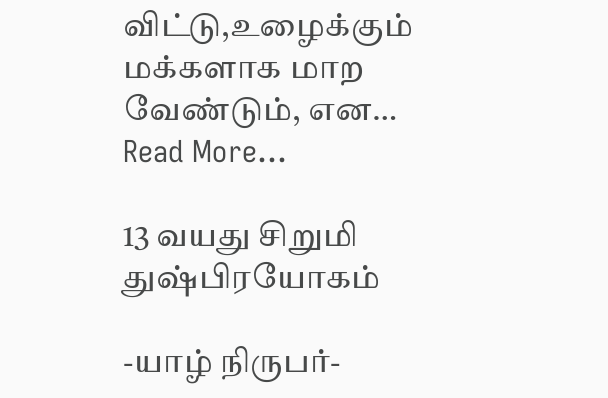விட்டு,உழைக்கும் மக்களாக மாற வேண்டும், என…
Read More...

13 வயது சிறுமி துஷ்பிரயோகம்

-யாழ் நிருபர்-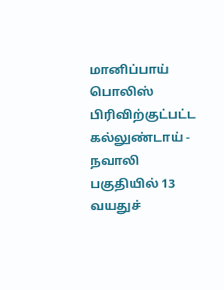மானிப்பாய் பொலிஸ் பிரிவிற்குட்பட்ட கல்லுண்டாய் - நவாலி பகுதியில் 13 வயதுச்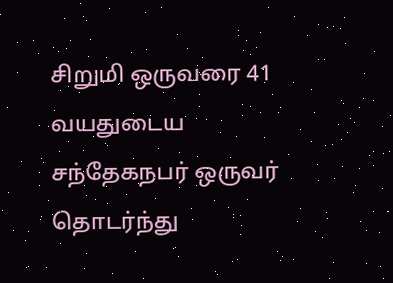சிறுமி ஒருவரை 41 வயதுடைய சந்தேகநபர் ஒருவர் தொடர்ந்து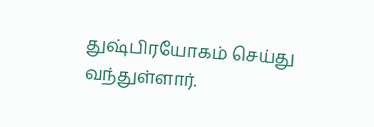துஷ்பிரயோகம் செய்து வந்துள்ளார்.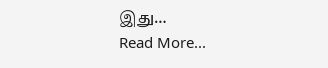இது…
Read More...